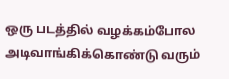ஒரு படத்தில் வழக்கம்போல அடிவாங்கிக்கொண்டு வரும்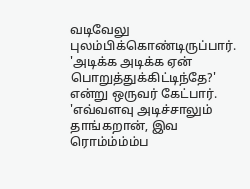வடிவேலு புலம்பிக்கொண்டிருப்பார். 'அடிக்க அடிக்க ஏன் பொறுத்துக்கிட்டிந்தே?' என்று ஒருவர் கேட்பார். 'எவ்வளவு அடிச்சாலும் தாங்கறான், இவ ரொம்ம்ம்ம்ப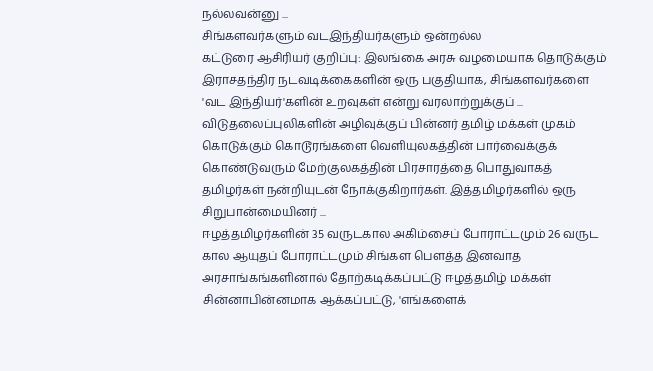நல்லவன்னு ...
சிங்களவர்களும் வடஇந்தியர்களும் ஒன்றல்ல
கட்டுரை ஆசிரியர் குறிப்பு: இலங்கை அரசு வழமையாக தொடுக்கும் இராசதந்திர நடவடிக்கைகளின் ஒரு பகுதியாக, சிங்களவர்களை 'வட இந்தியர்'களின் உறவுகள் என்று வரலாற்றுக்குப் ...
விடுதலைப்புலிகளின் அழிவுக்குப் பின்னர் தமிழ் மக்கள் முகம் கொடுக்கும் கொடூரங்களை வெளியுலகத்தின் பார்வைக்குக் கொண்டுவரும் மேற்குலகத்தின் பிரசாரத்தை பொதுவாகத் தமிழர்கள் நன்றியுடன் நோக்குகிறார்கள். இத்தமிழர்களில் ஒரு சிறுபான்மையினர் ...
ஈழத்தமிழர்களின் 35 வருடகால அகிம்சைப் போராட்டமும் 26 வருட கால ஆயுதப் போராட்டமும் சிங்கள பௌத்த இனவாத அரசாங்கங்களினால் தோற்கடிக்கப்பட்டு ஈழத்தமிழ் மக்கள் சின்னாபின்னமாக ஆக்கப்பட்டு, 'எங்களைக்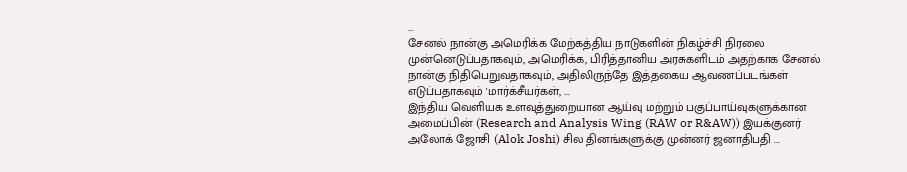...
சேனல் நான்கு அமெரிக்க மேற்கத்திய நாடுகளின் நிகழ்ச்சி நிரலை முன்னெடுப்பதாகவும், அமெரிக்க, பிரித்தானிய அரசுகளிடம் அதற்காக சேனல் நான்கு நிதிபெறுவதாகவும், அதிலிருந்தே இத்தகைய ஆவணப்படங்கள் எடுப்பதாகவும் 'மார்க்சீயர்கள், ...
இந்திய வெளியக உளவுத்துறையான ஆய்வு மற்றும் பகுப்பாய்வுகளுக்கான அமைப்பின் (Research and Analysis Wing (RAW or R&AW)) இயக்குனர் அலோக் ஜோசி (Alok Joshi) சில தினங்களுக்கு முன்னர் ஜனாதிபதி ...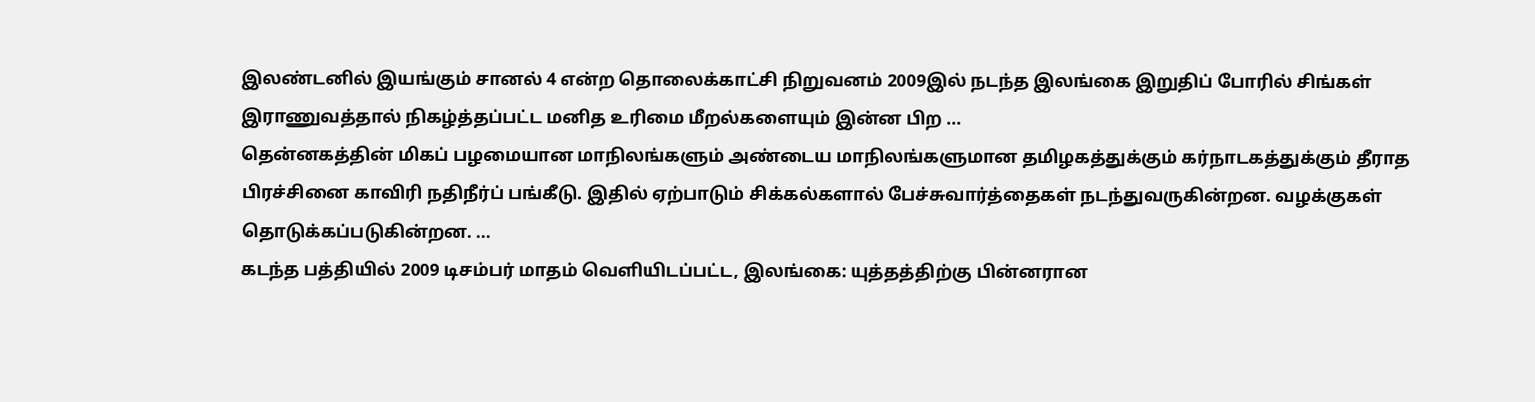இலண்டனில் இயங்கும் சானல் 4 என்ற தொலைக்காட்சி நிறுவனம் 2009இல் நடந்த இலங்கை இறுதிப் போரில் சிங்கள் இராணுவத்தால் நிகழ்த்தப்பட்ட மனித உரிமை மீறல்களையும் இன்ன பிற ...
தென்னகத்தின் மிகப் பழமையான மாநிலங்களும் அண்டைய மாநிலங்களுமான தமிழகத்துக்கும் கர்நாடகத்துக்கும் தீராத பிரச்சினை காவிரி நதிநீர்ப் பங்கீடு. இதில் ஏற்பாடும் சிக்கல்களால் பேச்சுவார்த்தைகள் நடந்துவருகின்றன. வழக்குகள் தொடுக்கப்படுகின்றன. ...
கடந்த பத்தியில் 2009 டிசம்பர் மாதம் வெளியிடப்பட்ட, இலங்கை: யுத்தத்திற்கு பின்னரான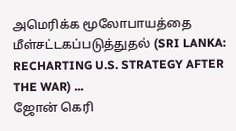அமெரிக்க மூலோபாயத்தை மீள்சட்டகப்படுத்துதல் (SRI LANKA: RECHARTING U.S. STRATEGY AFTER THE WAR) ...
ஜோன் கெரி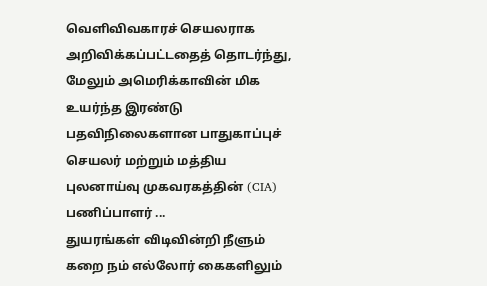வெளிவிவகாரச் செயலராக அறிவிக்கப்பட்டதைத் தொடர்ந்து, மேலும் அமெரிக்காவின் மிக உயர்ந்த இரண்டு பதவிநிலைகளான பாதுகாப்புச் செயலர் மற்றும் மத்திய புலனாய்வு முகவரகத்தின் (CIA) பணிப்பாளர் ...
துயரங்கள் விடிவின்றி நீளும்
கறை நம் எல்லோர் கைகளிலும்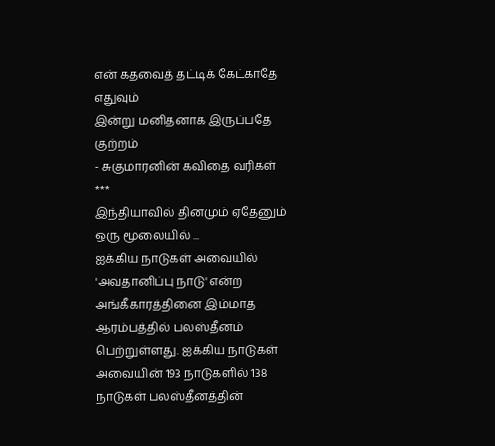என் கதவைத் தட்டிக் கேட்காதே எதுவும்
இன்று மனிதனாக இருப்பதே குற்றம்
- சுகுமாரனின் கவிதை வரிகள்
***
இந்தியாவில் தினமும் ஏதேனும் ஒரு மூலையில் ...
ஐக்கிய நாடுகள் அவையில் 'அவதானிப்பு நாடு' என்ற அங்கீகாரத்தினை இம்மாத ஆரம்பத்தில் பலஸ்தீனம் பெற்றுள்ளது. ஐக்கிய நாடுகள் அவையின் 193 நாடுகளில் 138 நாடுகள் பலஸ்தீனத்தின்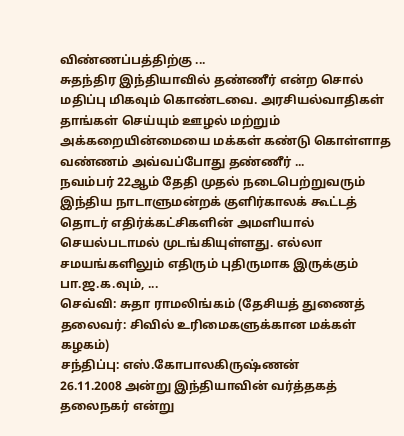விண்ணப்பத்திற்கு ...
சுதந்திர இந்தியாவில் தண்ணீர் என்ற சொல் மதிப்பு மிகவும் கொண்டவை. அரசியல்வாதிகள் தாங்கள் செய்யும் ஊழல் மற்றும் அக்கறையின்மையை மக்கள் கண்டு கொள்ளாத வண்ணம் அவ்வப்போது தண்ணீர் ...
நவம்பர் 22ஆம் தேதி முதல் நடைபெற்றுவரும் இந்திய நாடாளுமன்றக் குளிர்காலக் கூட்டத் தொடர் எதிர்க்கட்சிகளின் அமளியால் செயல்படாமல் முடங்கியுள்ளது. எல்லா சமயங்களிலும் எதிரும் புதிருமாக இருக்கும் பா.ஜ.க.வும், ...
செவ்வி: சுதா ராமலிங்கம் (தேசியத் துணைத் தலைவர்: சிவில் உரிமைகளுக்கான மக்கள் கழகம்)
சந்திப்பு: எஸ்.கோபாலகிருஷ்ணன்
26.11.2008 அன்று இந்தியாவின் வர்த்தகத் தலைநகர் என்று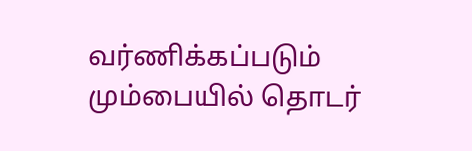வர்ணிக்கப்படும் மும்பையில் தொடர்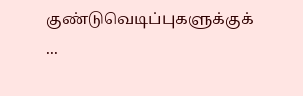குண்டுவெடிப்புகளுக்குக் ...